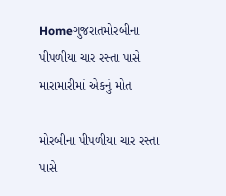Homeગુજરાતમોરબીના પીપળીયા ચાર રસ્તા પાસે મારામારીમાં એકનું મોત

મોરબીના પીપળીયા ચાર રસ્તા પાસે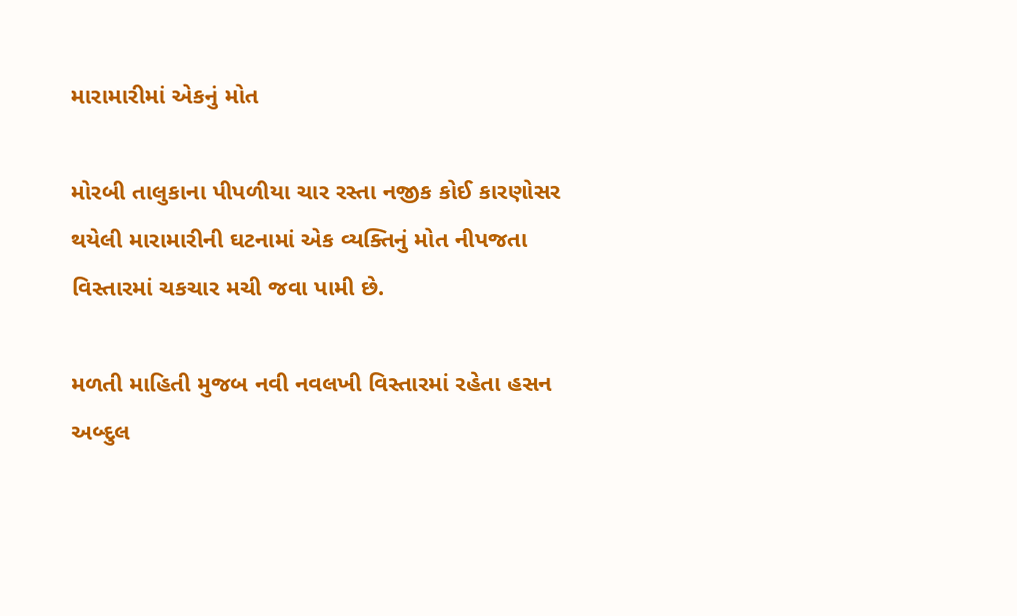મારામારીમાં એકનું મોત

મોરબી તાલુકાના પીપળીયા ચાર રસ્તા નજીક કોઈ કારણોસર થયેલી મારામારીની ઘટનામાં એક વ્યક્તિનું મોત નીપજતા વિસ્તારમાં ચકચાર મચી જવા પામી છે.

મળતી માહિતી મુજબ નવી નવલખી વિસ્તારમાં રહેતા હસન અબ્દુલ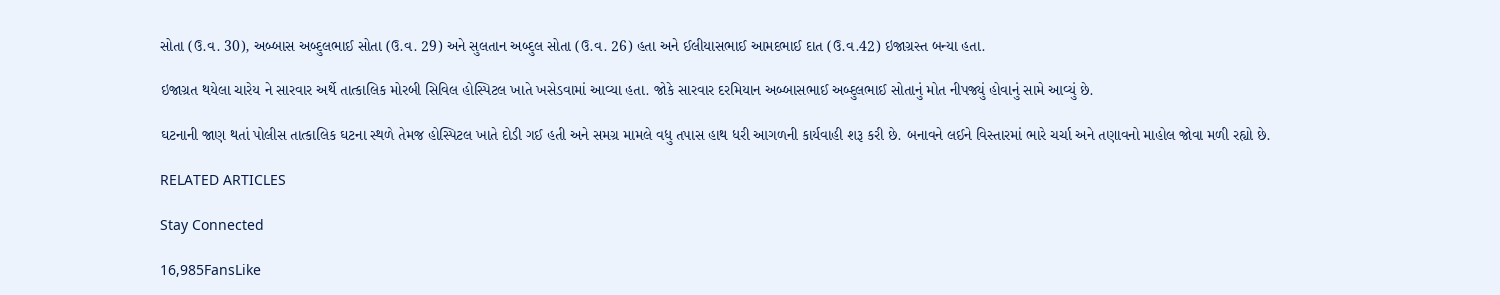સોતા (ઉ.વ. 30), અબ્બાસ અબ્દુલભાઈ સોતા (ઉ.વ. 29) અને સુલતાન અબ્દુલ સોતા (ઉ.વ. 26) હતા અને ઈલીયાસભાઈ આમદભાઈ દાત (ઉ.વ.42) ઇજાગ્રસ્ત બન્યા હતા.

ઇજાગ્રત થયેલા ચારેય ને સારવાર અર્થે તાત્કાલિક મોરબી સિવિલ હોસ્પિટલ ખાતે ખસેડવામાં આવ્યા હતા. જોકે સારવાર દરમિયાન અબ્બાસભાઈ અબ્દુલભાઈ સોતાનું મોત નીપજ્યું હોવાનું સામે આવ્યું છે.

ઘટનાની જાણ થતાં પોલીસ તાત્કાલિક ઘટના સ્થળે તેમજ હોસ્પિટલ ખાતે દોડી ગઈ હતી અને સમગ્ર મામલે વધુ તપાસ હાથ ધરી આગળની કાર્યવાહી શરૂ કરી છે. બનાવને લઈને વિસ્તારમાં ભારે ચર્ચા અને તણાવનો માહોલ જોવા મળી રહ્યો છે.

RELATED ARTICLES

Stay Connected

16,985FansLike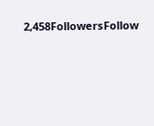2,458FollowersFollow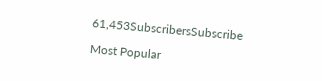61,453SubscribersSubscribe

Most Popular